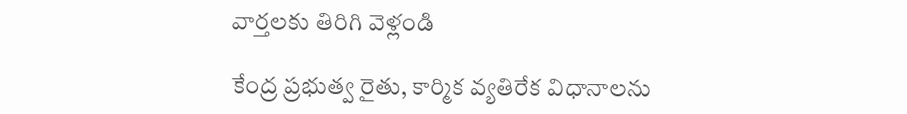వార్తలకు తిరిగి వెళ్లండి

కేంద్ర ప్రభుత్వ రైతు, కార్మిక వ్యతిరేక విధానాలను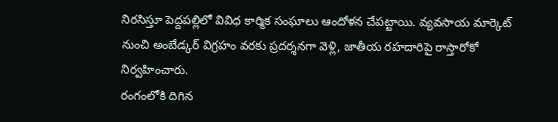నిరసిస్తూ పెద్దపల్లిలో వివిధ కార్మిక సంఘాలు ఆందోళన చేపట్టాయి. వ్యవసాయ మార్కెట్ నుంచి అంబేడ్కర్ విగ్రహం వరకు ప్రదర్శనగా వెళ్లి, జాతీయ రహదారిపై రాస్తారోకో నిర్వహించారు.
రంగంలోకి దిగిన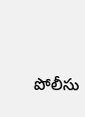పోలీసు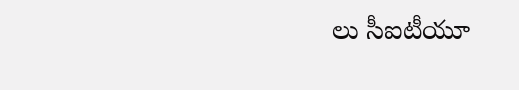లు సీఐటీయూ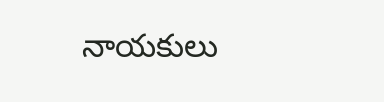నాయకులు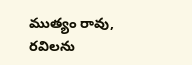ముత్యం రావు, రవిలను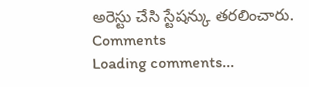అరెస్టు చేసి స్టేషన్కు తరలించారు.
Comments
Loading comments...